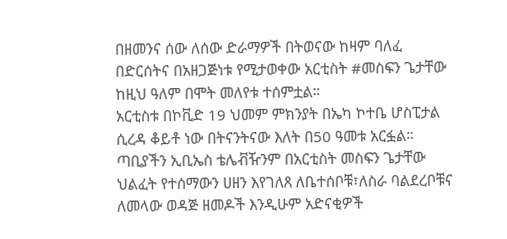በዘመንና ሰው ለሰው ድራማዎች በትወናው ከዛም ባለፈ በድርሰትና በአዘጋጅነቱ የሚታወቀው አርቲስት #መስፍን ጌታቸው ከዚህ ዓለም በሞት መለየቱ ተሰምቷል።
አርቲስቱ በኮቪድ 19 ህመም ምክንያት በኤካ ኮተቤ ሆስፒታል ሲረዳ ቆይቶ ነው በትናንትናው እለት በ50 ዓመቱ አርፏል።
ጣቢያችን ኢቢኤስ ቴሌቭዥንም በአርቲስት መስፍን ጌታቸው ህልፈት የተሰማውን ሀዘን እየገለጸ ለቤተሰቦቹ፣ለስራ ባልደረቦቹና ለመላው ወዳጅ ዘመዶች እንዲሁም አድናቂዎች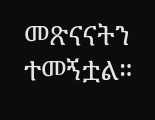መጽናናትን ተመኝቷል።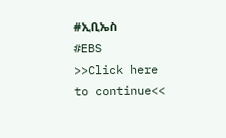#ኢቢኤስ
#EBS
>>Click here to continue<<